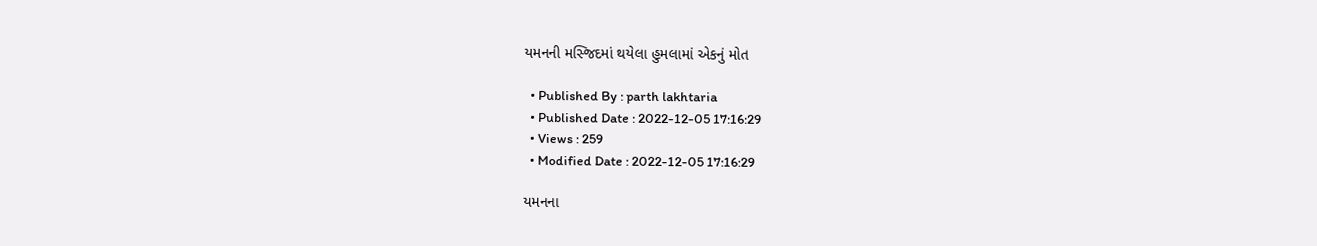યમનની મસ્જિદમાં થયેલા હુમલામાં એકનું મોત

  • Published By : parth lakhtaria
  • Published Date : 2022-12-05 17:16:29
  • Views : 259
  • Modified Date : 2022-12-05 17:16:29

યમનના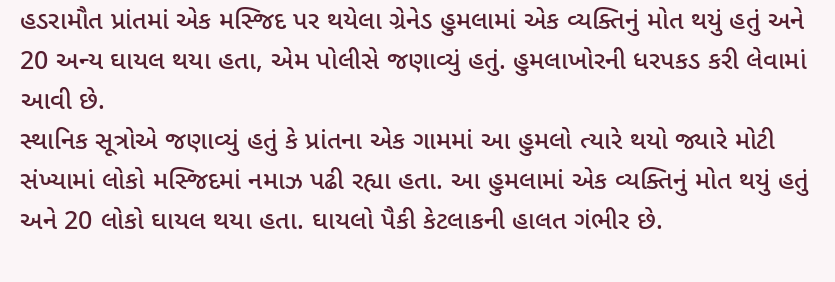હડરામૌત પ્રાંતમાં એક મસ્જિદ પર થયેલા ગ્રેનેડ હુમલામાં એક વ્યક્તિનું મોત થયું હતું અને 20 અન્ય ઘાયલ થયા હતા, એમ પોલીસે જણાવ્યું હતું. હુમલાખોરની ધરપકડ કરી લેવામાં આવી છે.
સ્થાનિક સૂત્રોએ જણાવ્યું હતું કે પ્રાંતના એક ગામમાં આ હુમલો ત્યારે થયો જ્યારે મોટી સંખ્યામાં લોકો મસ્જિદમાં નમાઝ પઢી રહ્યા હતા. આ હુમલામાં એક વ્યક્તિનું મોત થયું હતું અને 20 લોકો ઘાયલ થયા હતા. ઘાયલો પૈકી કેટલાકની હાલત ગંભીર છે.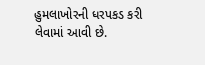હુમલાખોરની ધરપકડ કરી લેવામાં આવી છે.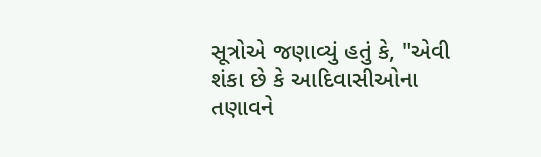સૂત્રોએ જણાવ્યું હતું કે, "એવી શંકા છે કે આદિવાસીઓના તણાવને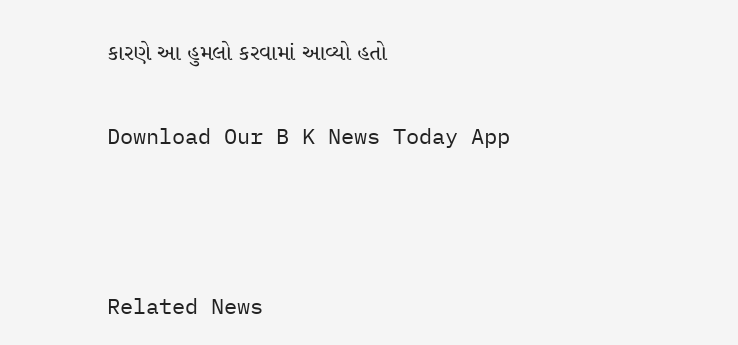કારણે આ હુમલો કરવામાં આવ્યો હતો

Download Our B K News Today App



Related News